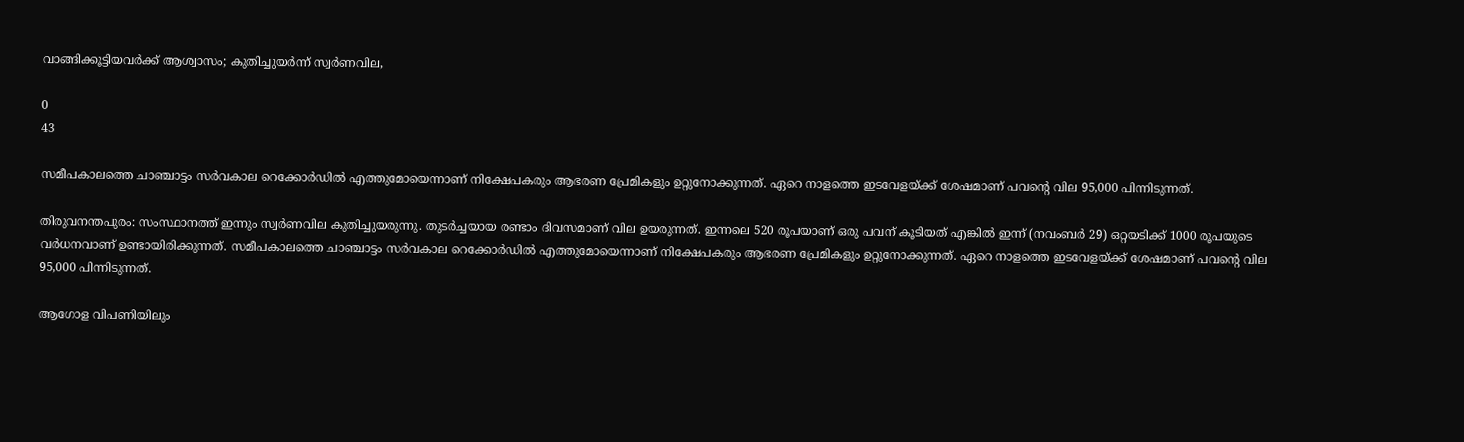വാങ്ങിക്കൂട്ടിയവര്‍ക്ക് ആശ്വാസം; കുതിച്ചുയര്‍ന്ന് സ്വര്‍ണവില,

0
43

സമീപകാലത്തെ ചാഞ്ചാട്ടം സര്‍വകാല റെക്കോര്‍ഡില്‍ എത്തുമോയെന്നാണ് നിക്ഷേപകരും ആഭരണ പ്രേമികളും ഉറ്റുനോക്കുന്നത്. ഏറെ നാളത്തെ ഇടവേളയ്ക്ക് ശേഷമാണ് പവന്‍റെ വില 95,000 പിന്നിടുന്നത്.

തിരുവനന്തപുരം: സംസ്ഥാനത്ത് ഇന്നും സ്വര്‍ണവില കുതിച്ചുയരുന്നു. തുടര്‍ച്ചയായ രണ്ടാം ദിവസമാണ് വില ഉയരുന്നത്. ഇന്നലെ 520 രൂപയാണ് ഒരു പവന് കൂടിയത് എങ്കില്‍ ഇന്ന് (നവംബര്‍ 29) ഒറ്റയടിക്ക് 1000 രൂപയുടെ വര്‍ധനവാണ് ഉണ്ടായിരിക്കുന്നത്. സമീപകാലത്തെ ചാഞ്ചാട്ടം സര്‍വകാല റെക്കോര്‍ഡില്‍ എത്തുമോയെന്നാണ് നിക്ഷേപകരും ആഭരണ പ്രേമികളും ഉറ്റുനോക്കുന്നത്. ഏറെ നാളത്തെ ഇടവേളയ്ക്ക് ശേഷമാണ് പവന്‍റെ വില 95,000 പിന്നിടുന്നത്.

ആഗോള വിപണിയിലും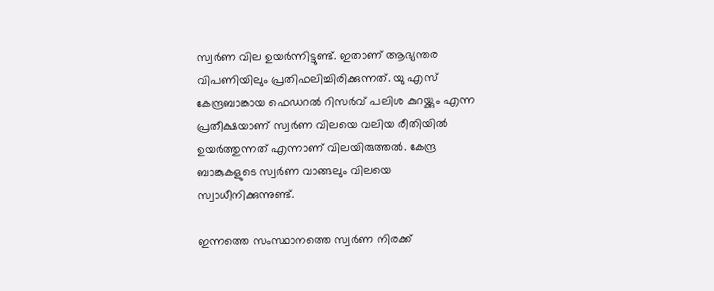സ്വര്‍ണ വില ഉയര്‍ന്നിട്ടുണ്ട്. ഇതാണ് ആഭ്യന്തര വിപണിയിലും പ്രതിഫലിച്ചിരിക്കുന്നത്. യു എസ് കേന്ദ്രബാങ്കായ ഫെഡറല്‍ റിസര്‍വ് പലിശ കുറയ്ക്കും എന്ന പ്രതീക്ഷയാണ് സ്വര്‍ണ വിലയെ വലിയ രീതിയില്‍ ഉയര്‍ത്തുന്നത് എന്നാണ് വിലയിരുത്തല്‍. കേന്ദ്ര ബാങ്കുകളുടെ സ്വര്‍ണ വാങ്ങലും വിലയെ സ്വാധീനിക്കുന്നുണ്ട്.

ഇന്നത്തെ സംസ്ഥാനത്തെ സ്വര്‍ണ നിരക്ക്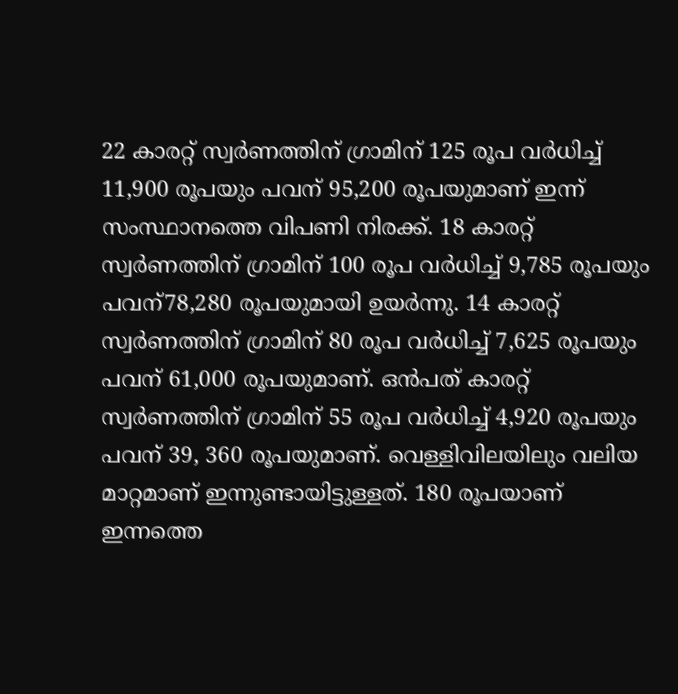22 കാരറ്റ് സ്വര്‍ണത്തിന് ഗ്രാമിന് 125 രൂപ വര്‍ധിച്ച് 11,900 രൂപയും പവന് 95,200 രൂപയുമാണ് ഇന്ന് സംസ്ഥാനത്തെ വിപണി നിരക്ക്. 18 കാരറ്റ് സ്വര്‍ണത്തിന് ഗ്രാമിന് 100 രൂപ വര്‍ധിച്ച് 9,785 രൂപയും പവന്78,280 രൂപയുമായി ഉയര്‍ന്നു. 14 കാരറ്റ് സ്വര്‍ണത്തിന് ഗ്രാമിന് 80 രൂപ വര്‍ധിച്ച് 7,625 രൂപയും പവന് 61,000 രൂപയുമാണ്. ഒന്‍പത് കാരറ്റ് സ്വര്‍ണത്തിന് ഗ്രാമിന് 55 രൂപ വര്‍ധിച്ച് 4,920 രൂപയും പവന് 39, 360 രൂപയുമാണ്. വെള്ളിവിലയിലും വലിയ മാറ്റമാണ് ഇന്നുണ്ടായിട്ടുള്ളത്. 180 രൂപയാണ് ഇന്നത്തെ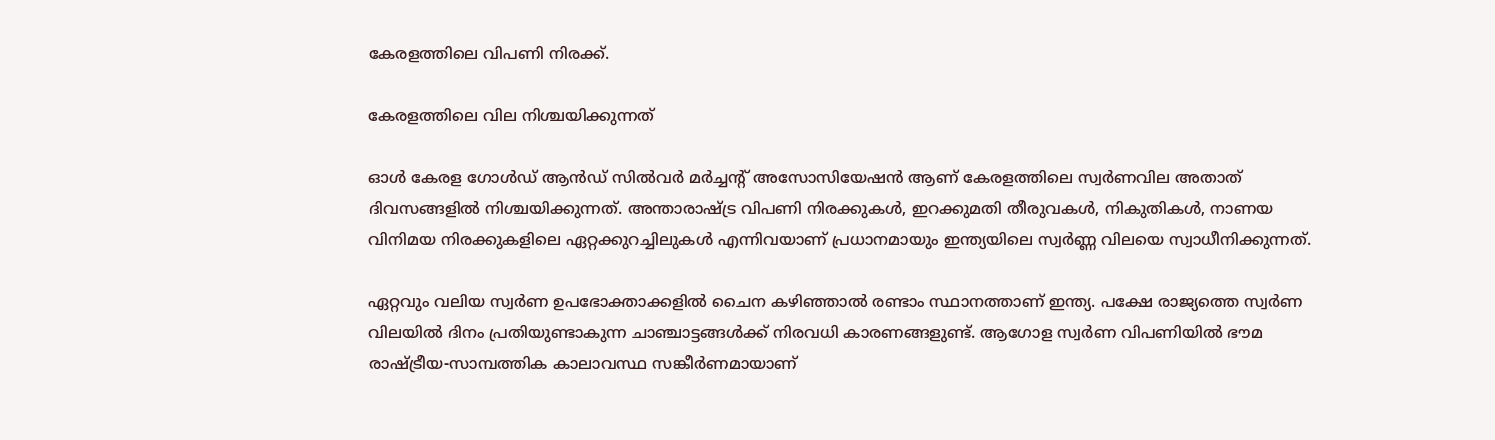കേരളത്തിലെ വിപണി നിരക്ക്.

കേരളത്തിലെ വില നിശ്ചയിക്കുന്നത്

ഓൾ കേരള ഗോൾഡ് ആൻഡ് സിൽവർ മർച്ചന്‍റ് അസോസിയേഷൻ ആണ് കേരളത്തിലെ സ്വര്‍ണവില അതാത് ദിവസങ്ങളില്‍ നിശ്ചയിക്കുന്നത്. അന്താരാഷ്ട്ര വിപണി നിരക്കുകൾ, ഇറക്കുമതി തീരുവകൾ, നികുതികൾ, നാണയ വിനിമയ നിരക്കുകളിലെ ഏറ്റക്കുറച്ചിലുകൾ എന്നിവയാണ് പ്രധാനമായും ഇന്ത്യയിലെ സ്വർണ്ണ വിലയെ സ്വാധീനിക്കുന്നത്.

ഏറ്റവും വലിയ സ്വര്‍ണ ഉപഭോക്താക്കളില്‍ ചൈന കഴിഞ്ഞാല്‍ രണ്ടാം സ്ഥാനത്താണ് ഇന്ത്യ. പക്ഷേ രാജ്യത്തെ സ്വര്‍ണ വിലയില്‍ ദിനം പ്രതിയുണ്ടാകുന്ന ചാഞ്ചാട്ടങ്ങള്‍ക്ക് നിരവധി കാരണങ്ങളുണ്ട്. ആഗോള സ്വര്‍ണ വിപണിയില്‍ ഭൗമ രാഷ്‌ട്രീയ-സാമ്പത്തിക കാലാവസ്ഥ സങ്കീര്‍ണമായാണ്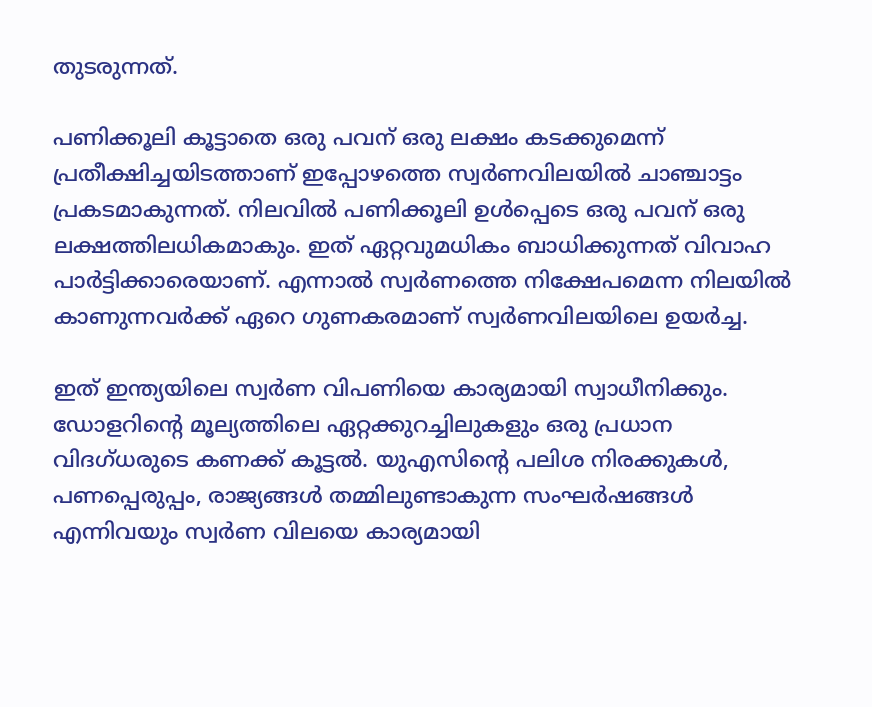തുടരുന്നത്.

പണിക്കൂലി കൂട്ടാതെ ഒരു പവന് ഒരു ലക്ഷം കടക്കുമെന്ന് പ്രതീക്ഷിച്ചയിടത്താണ് ഇപ്പോഴത്തെ സ്വർണവിലയില്‍ ചാഞ്ചാട്ടം പ്രകടമാകുന്നത്. നിലവിൽ പണിക്കൂലി ഉൾപ്പെടെ ഒരു പവന് ഒരു ലക്ഷത്തിലധികമാകും. ഇത് ഏറ്റവുമധികം ബാധിക്കുന്നത് വിവാഹ പാർട്ടിക്കാരെയാണ്. എന്നാൽ സ്വർണത്തെ നിക്ഷേപമെന്ന നിലയിൽ കാണുന്നവർക്ക് ഏറെ ഗുണകരമാണ് സ്വർണവിലയിലെ ഉയർച്ച.

ഇത് ഇന്ത്യയിലെ സ്വര്‍ണ വിപണിയെ കാര്യമായി സ്വാധീനിക്കും. ഡോളറിന്‍റെ മൂല്യത്തിലെ ഏറ്റക്കുറച്ചിലുകളും ഒരു പ്രധാന വിദഗ്‌ധരുടെ കണക്ക് കൂട്ടല്‍. യുഎസിന്‍റെ പലിശ നിരക്കുകള്‍, പണപ്പെരുപ്പം, രാജ്യങ്ങള്‍ തമ്മിലുണ്ടാകുന്ന സംഘര്‍ഷങ്ങള്‍ എന്നിവയും സ്വര്‍ണ വിലയെ കാര്യമായി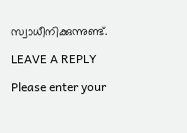സ്വാധീനിക്കുന്നുണ്ട്.

LEAVE A REPLY

Please enter your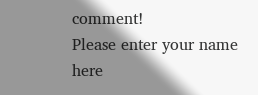comment!
Please enter your name here